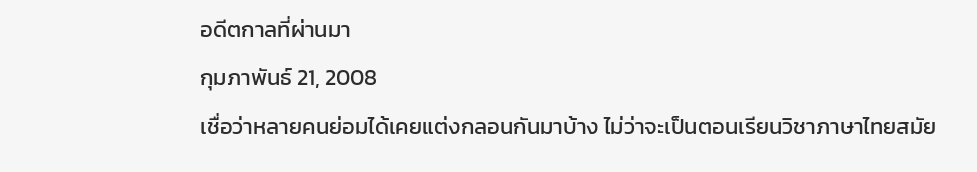อดีตกาลที่ผ่านมา
กุมภาพันธ์ 21, 2008
เชื่อว่าหลายคนย่อมได้เคยแต่งกลอนกันมาบ้าง ไม่ว่าจะเป็นตอนเรียนวิชาภาษาไทยสมัย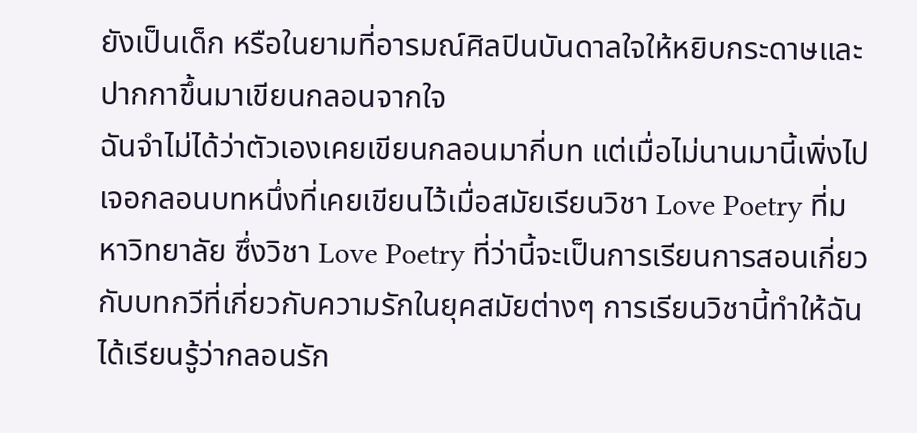ยังเป็นเด็ก หรือในยามที่อารมณ์ศิลปินบันดาลใจให้หยิบกระดาษและปากกาขึ้นมาเขียนกลอนจากใจ
ฉันจำไม่ได้ว่าตัวเองเคยเขียนกลอนมากี่บท แต่เมื่อไม่นานมานี้เพิ่งไปเจอกลอนบทหนึ่งที่เคยเขียนไว้เมื่อสมัยเรียนวิชา Love Poetry ที่มหาวิทยาลัย ซึ่งวิชา Love Poetry ที่ว่านี้จะเป็นการเรียนการสอนเกี่ยวกับบทกวีที่เกี่ยวกับความรักในยุคสมัยต่างๆ การเรียนวิชานี้ทำให้ฉันได้เรียนรู้ว่ากลอนรัก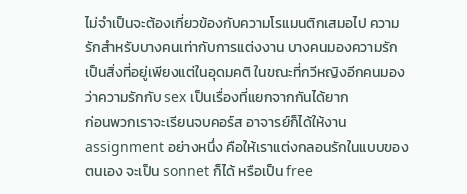ไม่จำเป็นจะต้องเกี่ยวข้องกับความโรแมนติกเสมอไป ความรักสำหรับบางคนเท่ากับการแต่งงาน บางคนมองความรักเป็นสิ่งที่อยู่เพียงแต่ในอุดมคติ ในขณะที่กวีหญิงอีกคนมองว่าความรักกับ sex เป็นเรื่องที่แยกจากกันได้ยาก
ก่อนพวกเราจะเรียนจบคอร์ส อาจารย์ก็ได้ให้งาน assignment อย่างหนึ่ง คือให้เราแต่งกลอนรักในแบบของตนเอง จะเป็น sonnet ก็ได้ หรือเป็น free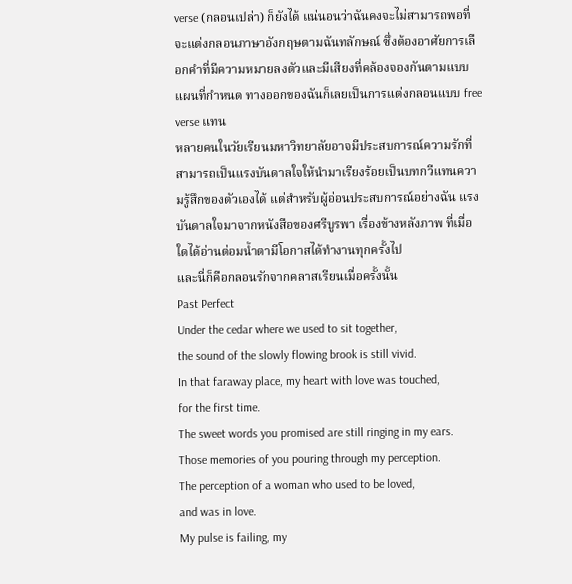verse (กลอนเปล่า) ก็ยังได้ แน่นอนว่าฉันคงจะไม่สามารถพอที่จะแต่งกลอนภาษาอังกฤษตามฉันทลักษณ์ ซึ่งต้องอาศัยการเลือกคำที่มีความหมายลงตัวและมีเสียงที่คล้องจองกันตามแบบแผนที่กำหนด ทางออกของฉันก็เลยเป็นการแต่งกลอนแบบ free verse แทน
หลายคนในวัยเรียนมหาวิทยาลัยอาจมีประสบการณ์ความรักที่สามารถเป็นแรงบันดาลใจให้นำมาเรียงร้อยเป็นบทกวีแทนความรู้สึกของตัวเองได้ แต่สำหรับผู้อ่อนประสบการณ์อย่างฉัน แรงบันดาลใจมาจากหนังสือของศรีบูรพา เรื่องข้างหลังภาพ ที่เมื่อใดได้อ่านต่อมน้ำตามีโอกาสได้ทำงานทุกครั้งไป
และนี่ก็คือกลอนรักจากคลาสเรียนเมื่อครั้งนั้น
Past Perfect
Under the cedar where we used to sit together,
the sound of the slowly flowing brook is still vivid.
In that faraway place, my heart with love was touched,
for the first time.
The sweet words you promised are still ringing in my ears.
Those memories of you pouring through my perception.
The perception of a woman who used to be loved,
and was in love.
My pulse is failing, my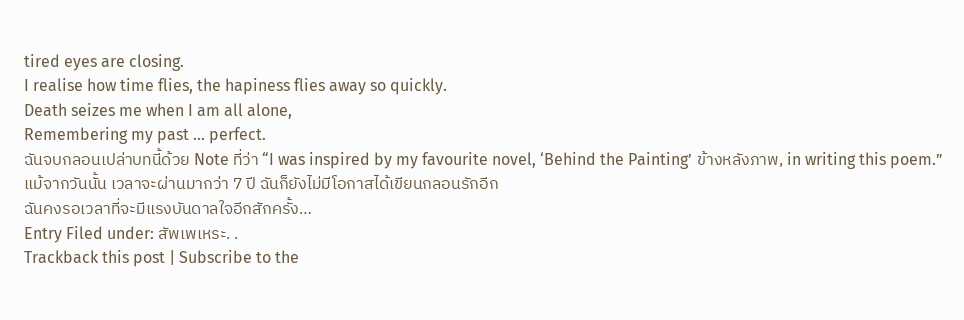tired eyes are closing.
I realise how time flies, the hapiness flies away so quickly.
Death seizes me when I am all alone,
Remembering my past … perfect.
ฉันจบกลอนเปล่าบทนี้ด้วย Note ที่ว่า “I was inspired by my favourite novel, ‘Behind the Painting’ ข้างหลังภาพ, in writing this poem.”
แม้จากวันนั้น เวลาจะผ่านมากว่า 7 ปี ฉันก็ยังไม่มีโอกาสได้เขียนกลอนรักอีก
ฉันคงรอเวลาที่จะมีแรงบันดาลใจอีกสักครั้ง…
Entry Filed under: สัพเพเหระ. .
Trackback this post | Subscribe to the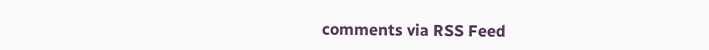comments via RSS Feed